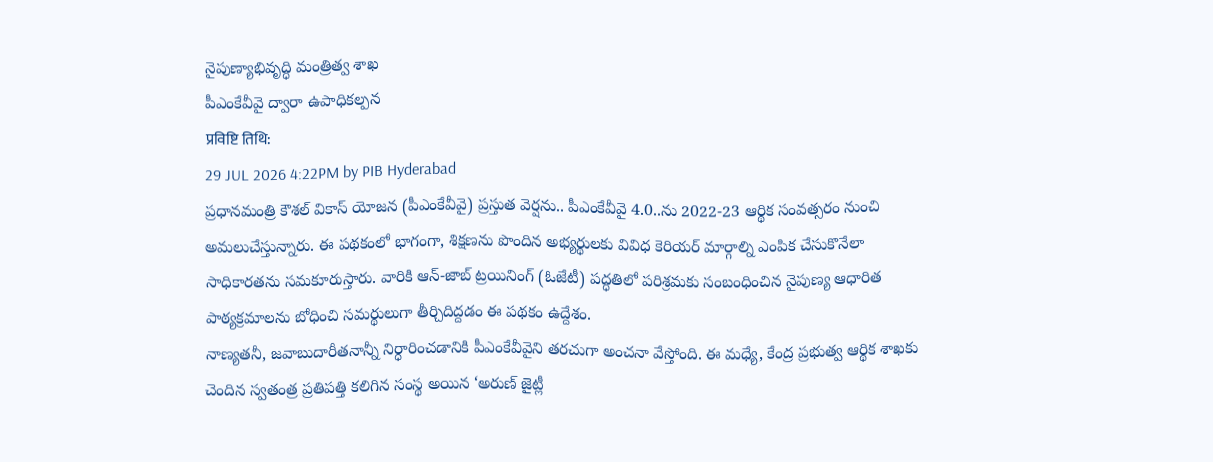నైపుణ్యాభివృద్ధి మంత్రిత్వ శాఖ
పీఎంకేవీవై ద్వారా ఉపాధికల్పన
प्रविष्टि तिथि:
29 JUL 2026 4:22PM by PIB Hyderabad
ప్రధానమంత్రి కౌశల్ వికాస్ యోజన (పీఎంకేవీవై) ప్రస్తుత వెర్షను.. పీఎంకేవీవై 4.0..ను 2022-23 ఆర్థిక సంవత్సరం నుంచి అమలుచేస్తున్నారు. ఈ పథకంలో భాగంగా, శిక్షణను పొందిన అభ్యర్థులకు వివిధ కెరియర్ మార్గాల్ని ఎంపిక చేసుకొనేలా సాధికారతను సమకూరుస్తారు. వారికి ఆన్-జాబ్ ట్రయినింగ్ (ఓజేటీ) పద్ధతిలో పరిశ్రమకు సంబంధించిన నైపుణ్య ఆధారిత పాఠ్యక్రమాలను బోధించి సమర్థులుగా తీర్చిదిద్దడం ఈ పథకం ఉద్దేశం.
నాణ్యతనీ, జవాబుదారీతనాన్నీ నిర్ధారించడానికి పీఎంకేవీవైని తరచుగా అంచనా వేస్తోంది. ఈ మధ్యే, కేంద్ర ప్రభుత్వ ఆర్థిక శాఖకు చెందిన స్వతంత్ర ప్రతిపత్తి కలిగిన సంస్థ అయిన ‘అరుణ్ జైట్లీ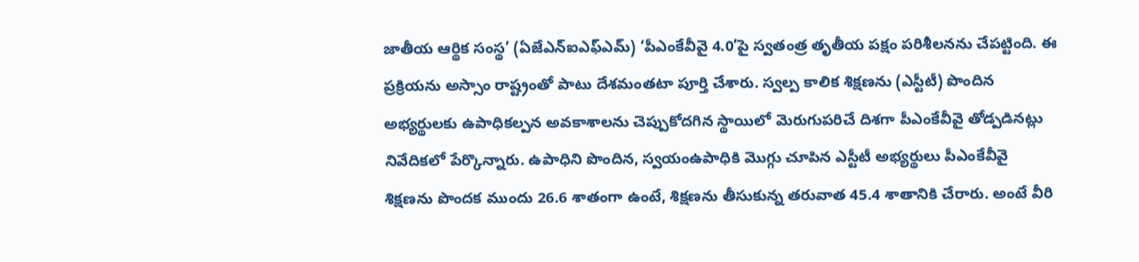జాతీయ ఆర్థిక సంస్థ’ (ఏజేఎన్ఐఎఫ్ఎమ్) ‘పీఎంకేవీవై 4.0’పై స్వతంత్ర తృతీయ పక్షం పరిశీలనను చేపట్టింది. ఈ ప్రక్రియను అస్సాం రాష్ట్రంతో పాటు దేశమంతటా పూర్తి చేశారు. స్వల్ప కాలిక శిక్షణను (ఎస్టీటీ) పొందిన అభ్యర్థులకు ఉపాధికల్పన అవకాశాలను చెప్పుకోదగిన స్థాయిలో మెరుగుపరిచే దిశగా పీఎంకేవీవై తోడ్పడినట్లు నివేదికలో పేర్కొన్నారు. ఉపాధిని పొందిన, స్వయంఉపాధికి మొగ్గు చూపిన ఎస్టీటీ అభ్యర్థులు పీఎంకేవీవై శిక్షణను పొందక ముందు 26.6 శాతంగా ఉంటే, శిక్షణను తీసుకున్న తరువాత 45.4 శాతానికి చేరారు. అంటే వీరి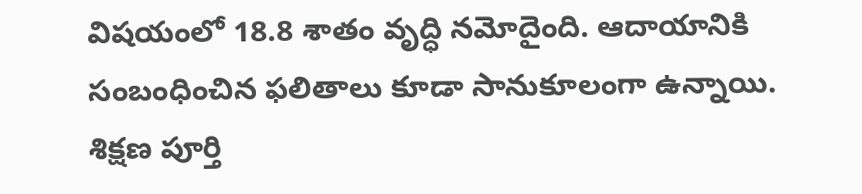విషయంలో 18.8 శాతం వృద్ధి నమోదైంది. ఆదాయానికి సంబంధించిన ఫలితాలు కూడా సానుకూలంగా ఉన్నాయి. శిక్షణ పూర్తి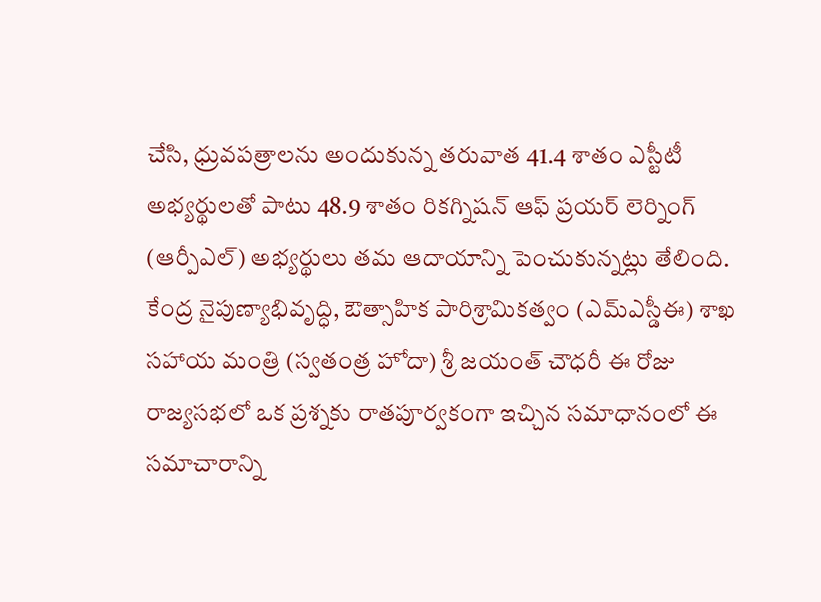చేసి, ధ్రువపత్రాలను అందుకున్న తరువాత 41.4 శాతం ఎస్టీటీ అభ్యర్థులతో పాటు 48.9 శాతం రికగ్నిషన్ ఆఫ్ ప్రయర్ లెర్నింగ్ (ఆర్పీఎల్) అభ్యర్థులు తమ ఆదాయాన్ని పెంచుకున్నట్లు తేలింది.
కేంద్ర నైపుణ్యాభివృద్ధి, ఔత్సాహిక పారిశ్రామికత్వం (ఎమ్ఎస్డీఈ) శాఖ సహాయ మంత్రి (స్వతంత్ర హోదా) శ్రీ జయంత్ చౌధరీ ఈ రోజు రాజ్యసభలో ఒక ప్రశ్నకు రాతపూర్వకంగా ఇచ్చిన సమాధానంలో ఈ సమాచారాన్ని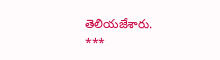తెలియజేశారు.
***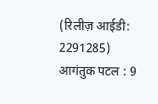(रिलीज़ आईडी: 2291285)
आगंतुक पटल : 9